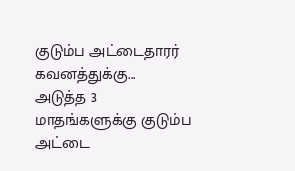குடும்ப அட்டைதாரர் கவனத்துக்கு...
அடுத்த 3 மாதங்களுக்கு குடும்ப அட்டை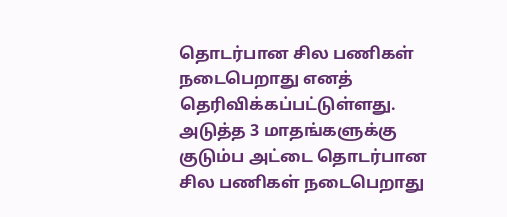தொடர்பான சில பணிகள் நடைபெறாது எனத் தெரிவிக்கப்பட்டுள்ளது.
அடுத்த 3 மாதங்களுக்கு குடும்ப அட்டை தொடர்பான சில பணிகள் நடைபெறாது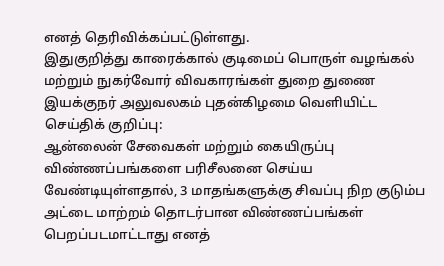எனத் தெரிவிக்கப்பட்டுள்ளது.
இதுகுறித்து காரைக்கால் குடிமைப் பொருள் வழங்கல் மற்றும் நுகர்வோர் விவகாரங்கள் துறை துணை இயக்குநர் அலுவலகம் புதன்கிழமை வெளியிட்ட செய்திக் குறிப்பு:
ஆன்லைன் சேவைகள் மற்றும் கையிருப்பு விண்ணப்பங்களை பரிசீலனை செய்ய வேண்டியுள்ளதால், 3 மாதங்களுக்கு சிவப்பு நிற குடும்ப அட்டை மாற்றம் தொடர்பான விண்ணப்பங்கள் பெறப்படமாட்டாது எனத்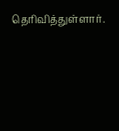தெரிவித்துள்ளார்.